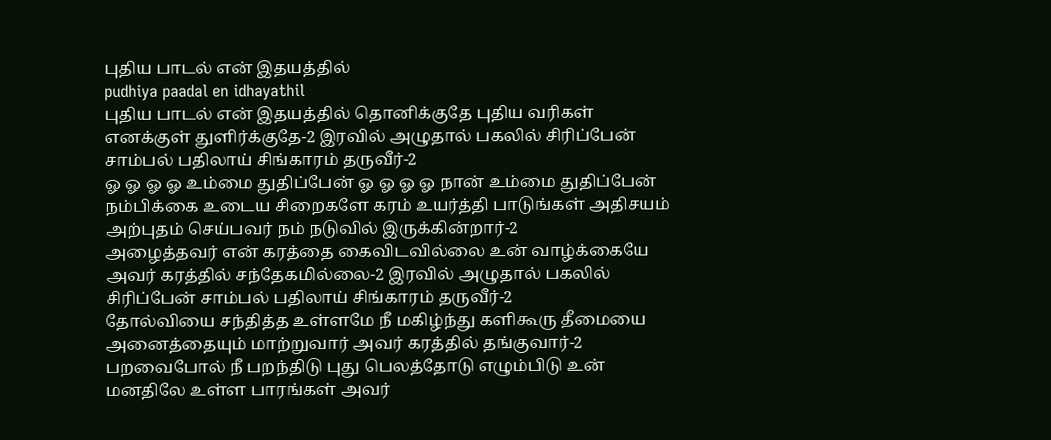புதிய பாடல் என் இதயத்தில்
pudhiya paadal en idhayathil
புதிய பாடல் என் இதயத்தில் தொனிக்குதே புதிய வரிகள் எனக்குள் துளிர்க்குதே-2 இரவில் அழுதால் பகலில் சிரிப்பேன் சாம்பல் பதிலாய் சிங்காரம் தருவீர்-2
ஓ ஓ ஓ ஓ உம்மை துதிப்பேன் ஓ ஓ ஓ ஓ நான் உம்மை துதிப்பேன்
நம்பிக்கை உடைய சிறைகளே கரம் உயர்த்தி பாடுங்கள் அதிசயம் அற்புதம் செய்பவர் நம் நடுவில் இருக்கின்றார்-2
அழைத்தவர் என் கரத்தை கைவிடவில்லை உன் வாழ்க்கையே அவர் கரத்தில் சந்தேகமில்லை-2 இரவில் அழுதால் பகலில் சிரிப்பேன் சாம்பல் பதிலாய் சிங்காரம் தருவீர்-2
தோல்வியை சந்தித்த உள்ளமே நீ மகிழ்ந்து களிகூரு தீமையை அனைத்தையும் மாற்றுவார் அவர் கரத்தில் தங்குவார்-2
பறவைபோல் நீ பறந்திடு புது பெலத்தோடு எழும்பிடு உன் மனதிலே உள்ள பாரங்கள் அவர்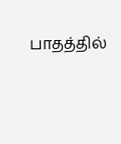பாதத்தில்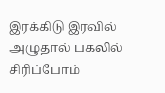இரக்கிடு இரவில் அழுதால் பகலில் சிரிப்போம்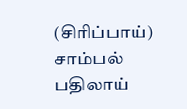(சிரிப்பாய்) சாம்பல் பதிலாய்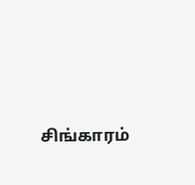சிங்காரம்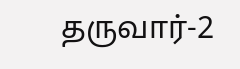தருவார்-2